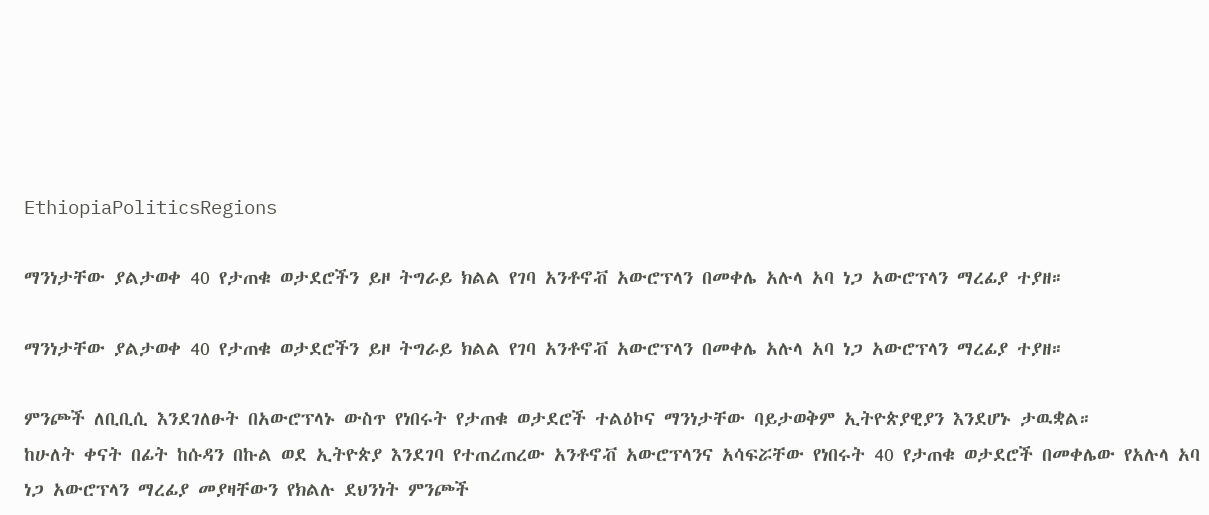EthiopiaPoliticsRegions

ማንነታቸው ያልታወቀ 40 የታጠቁ ወታደሮችን ይዞ ትግራይ ክልል የገባ አንቶኖቭ አውሮፕላን በመቀሌ አሉላ አባ ነጋ አውሮፕላን ማረፊያ ተያዘ።

ማንነታቸው ያልታወቀ 40 የታጠቁ ወታደሮችን ይዞ ትግራይ ክልል የገባ አንቶኖቭ አውሮፕላን በመቀሌ አሉላ አባ ነጋ አውሮፕላን ማረፊያ ተያዘ።

ምንጮች ለቢቢሲ እንደገለፁት በአውሮፕላኑ ውስጥ የነበሩት የታጠቁ ወታደሮች ተልዕኮና ማንነታቸው ባይታወቅም ኢትዮጵያዊያን እንደሆኑ ታዉቋል።
ከሁለት ቀናት በፊት ከሱዳን በኩል ወደ ኢትዮጵያ እንደገባ የተጠረጠረው አንቶኖቭ አውሮፕላንና አሳፍሯቸው የነበሩት 40 የታጠቁ ወታደሮች በመቀሌው የአሉላ አባ ነጋ አውሮፕላን ማረፊያ መያዛቸውን የክልሉ ደህንነት ምንጮች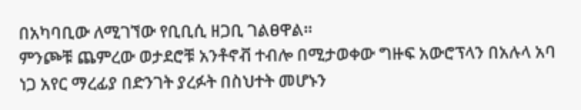በአካባቢው ለሚገኘው የቢቢሲ ዘጋቢ ገልፀዋል።
ምንጮቹ ጨምረው ወታደሮቹ አንቶኖቭ ተብሎ በሚታወቀው ግዙፍ አውሮፕላን በአሉላ አባ ነጋ አየር ማረፊያ በድንገት ያረፉት በስህተት መሆኑን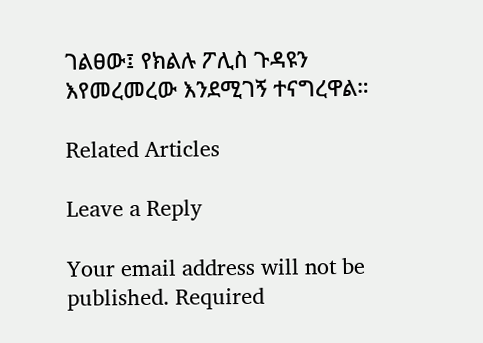ገልፀው፤ የክልሉ ፖሊስ ጉዳዩን እየመረመረው እንደሚገኝ ተናግረዋል።

Related Articles

Leave a Reply

Your email address will not be published. Required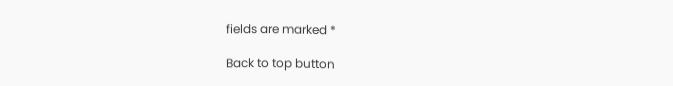fields are marked *

Back to top button